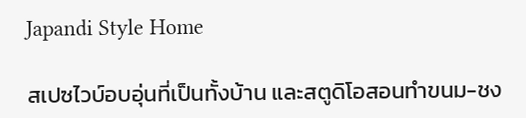Japandi Style Home

สเปซไวบ์อบอุ่นที่เป็นทั้งบ้าน และสตูดิโอสอนทำขนม-ชง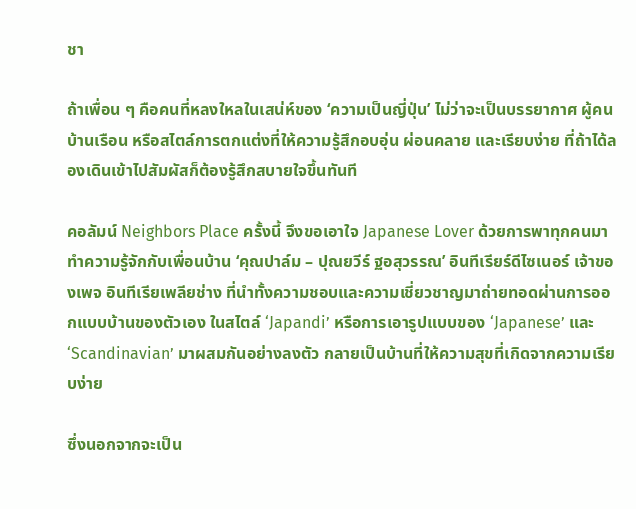ชา

ถ้าเพื่อน ๆ คือคนที่หลงใหลในเสน่ห์ของ ‘ความเป็นญี่ปุ่น’ ไม่ว่าจะเป็นบรรยากาศ ผู้คน บ้านเรือน หรือสไตล์การตกแต่งที่ให้ความรู้สึกอบอุ่น ผ่อนคลาย และเรียบง่าย ที่ถ้าได้ลองเดินเข้าไปสัมผัสก็ต้องรู้สึกสบายใจขึ้นทันที

คอลัมน์ Neighbors Place ครั้งนี้ จึงขอเอาใจ Japanese Lover ด้วยการพาทุกคนมาทำความรู้จักกับเพื่อนบ้าน ‘คุณปาล์ม – ปุณยวีร์ ฐอสุวรรณ’ อินทีเรียร์ดีไซเนอร์ เจ้าของเพจ อินทีเรียเพลียช่าง ที่นำทั้งความชอบและความเชี่ยวชาญมาถ่ายทอดผ่านการออกแบบบ้านของตัวเอง ในสไตล์ ‘Japandi’ หรือการเอารูปแบบของ ‘Japanese’ และ ‘Scandinavian’ มาผสมกันอย่างลงตัว กลายเป็นบ้านที่ให้ความสุขที่เกิดจากความเรียบง่าย

ซึ่งนอกจากจะเป็น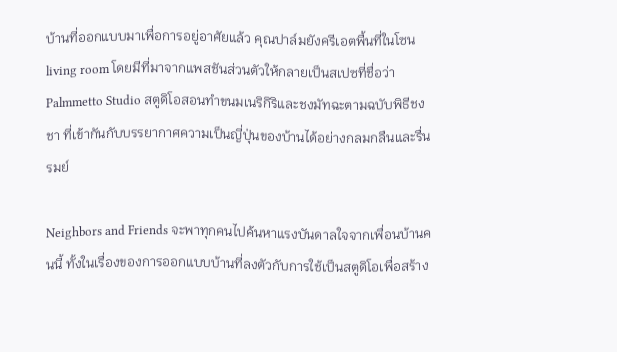บ้านที่ออกแบบมาเพื่อการอยู่อาศัยแล้ว คุณปาล์มยังครีเอตพื้นที่ในโซน living room โดยมีที่มาจากแพสชันส่วนตัวให้กลายเป็นสเปซที่ชื่อว่า Palmmetto Studio สตูดิโอสอนทำขนมเนริกิริและชงมัทฉะตามฉบับพิธีชงชา ที่เข้ากันกับบรรยากาศความเป็นญี่ปุ่นของบ้านได้อย่างกลมกลืนและรื่นรมย์

Neighbors and Friends จะพาทุกคนไปค้นหาแรงบันดาลใจจากเพื่อนบ้านคนนี้ ทั้งในเรื่องของการออกแบบบ้านที่ลงตัวกับการใช้เป็นสตูดิโอเพื่อสร้าง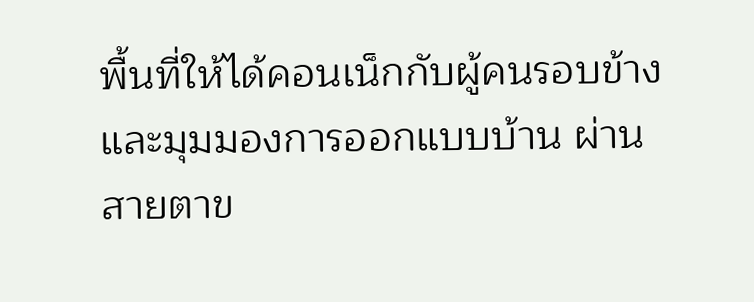พื้นที่ให้ได้คอนเน็กกับผู้คนรอบข้าง และมุมมองการออกแบบบ้าน ผ่านสายตาข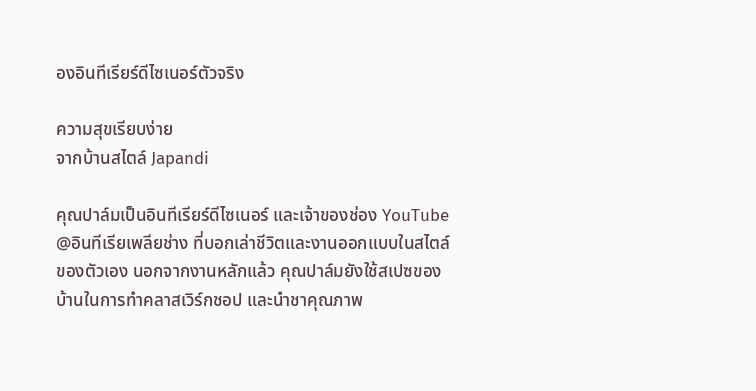องอินทีเรียร์ดีไซเนอร์ตัวจริง

ความสุขเรียบง่าย
จากบ้านสไตล์ Japandi

คุณปาล์มเป็นอินทีเรียร์ดีไซเนอร์ และเจ้าของช่อง YouTube @อินทีเรียเพลียช่าง ที่บอกเล่าชีวิตและงานออกแบบในสไตล์ของตัวเอง นอกจากงานหลักแล้ว คุณปาล์มยังใช้สเปซของบ้านในการทำคลาสเวิร์กชอป และนำชาคุณภาพ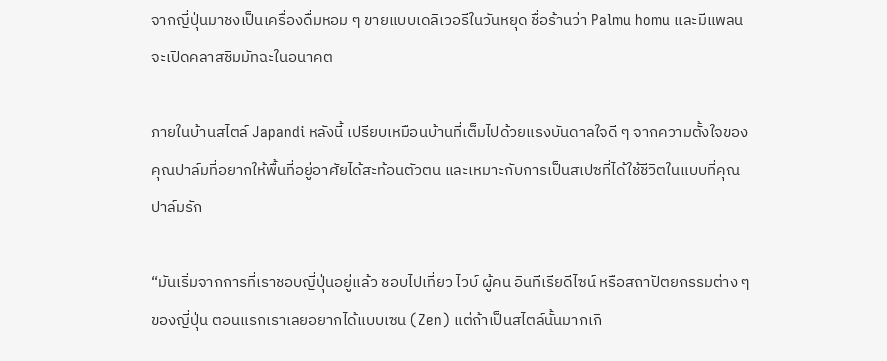จากญี่ปุ่นมาชงเป็นเครื่องดื่มหอม ๆ ขายแบบเดลิเวอรีในวันหยุด ชื่อร้านว่า Palmu homu และมีแพลนจะเปิดคลาสชิมมัทฉะในอนาคต

ภายในบ้านสไตล์ Japandi หลังนี้ เปรียบเหมือนบ้านที่เต็มไปด้วยแรงบันดาลใจดี ๆ จากความตั้งใจของคุณปาล์มที่อยากให้พื้นที่อยู่อาศัยได้สะท้อนตัวตน และเหมาะกับการเป็นสเปซที่ได้ใช้ชีวิตในแบบที่คุณปาล์มรัก

“มันเริ่มจากการที่เราชอบญี่ปุ่นอยู่แล้ว ชอบไปเที่ยว ไวบ์ ผู้คน อินทีเรียดีไซน์ หรือสถาปัตยกรรมต่าง ๆ ของญี่ปุ่น ตอนแรกเราเลยอยากได้แบบเซน (Zen) แต่ถ้าเป็นสไตล์นั้นมากเกิ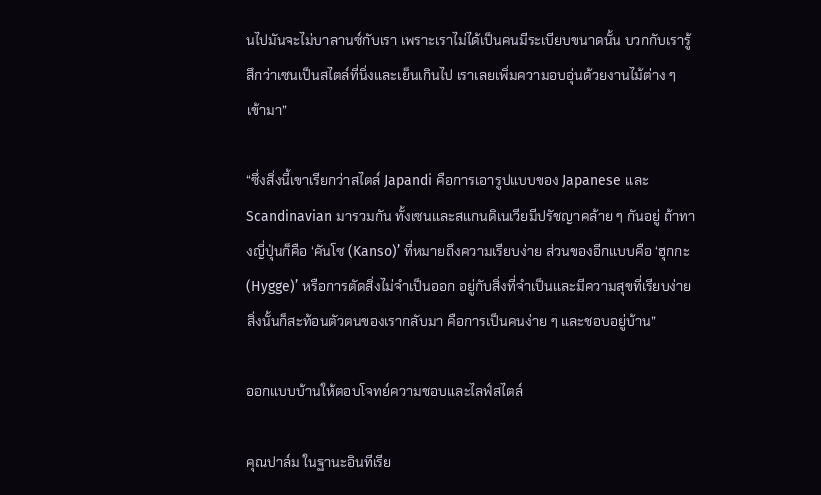นไปมันจะไม่บาลานซ์กับเรา เพราะเราไม่ได้เป็นคนมีระเบียบขนาดนั้น บวกกับเรารู้สึกว่าเซนเป็นสไตล์ที่นิ่งและเย็นเกินไป เราเลยเพิ่มความอบอุ่นด้วยงานไม้ต่าง ๆ เข้ามา”

“ซึ่งสิ่งนี้เขาเรียกว่าสไตล์ Japandi คือการเอารูปแบบของ Japanese และ Scandinavian มารวมกัน ทั้งเซนและสแกนดิเนเวียมีปรัชญาคล้าย ๆ กันอยู่ ถ้าทางญี่ปุ่นก็คือ ‘คันโซ (Kanso)’ ที่หมายถึงความเรียบง่าย ส่วนของอีกแบบคือ ‘ฮุกกะ (Hygge)’ หรือการตัดสิ่งไม่จำเป็นออก อยู่กับสิ่งที่จำเป็นและมีความสุขที่เรียบง่าย สิ่งนั้นก็สะท้อนตัวตนของเรากลับมา คือการเป็นคนง่าย ๆ และชอบอยู่บ้าน”

ออกแบบบ้านให้ตอบโจทย์ความชอบและไลฟ์สไตล์

คุณปาล์ม ในฐานะอินทีเรีย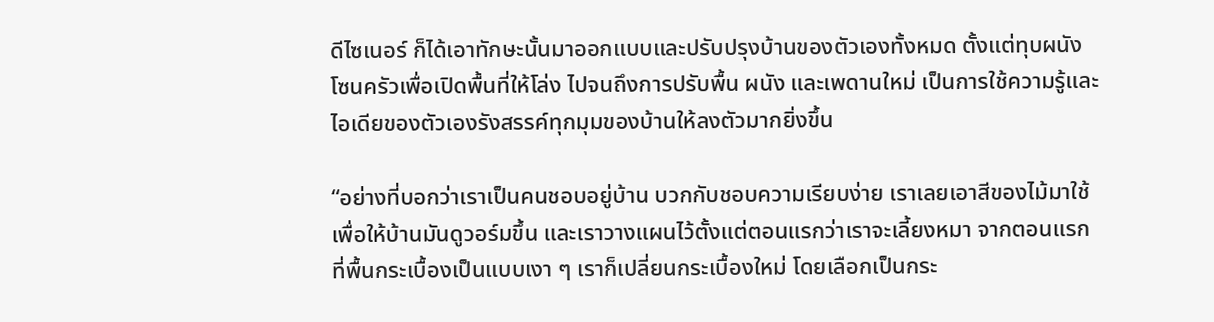ดีไซเนอร์ ก็ได้เอาทักษะนั้นมาออกแบบและปรับปรุงบ้านของตัวเองทั้งหมด ตั้งแต่ทุบผนังโซนครัวเพื่อเปิดพื้นที่ให้โล่ง ไปจนถึงการปรับพื้น ผนัง และเพดานใหม่ เป็นการใช้ความรู้และไอเดียของตัวเองรังสรรค์ทุกมุมของบ้านให้ลงตัวมากยิ่งขึ้น

“อย่างที่บอกว่าเราเป็นคนชอบอยู่บ้าน บวกกับชอบความเรียบง่าย เราเลยเอาสีของไม้มาใช้เพื่อให้บ้านมันดูวอร์มขึ้น และเราวางแผนไว้ตั้งแต่ตอนแรกว่าเราจะเลี้ยงหมา จากตอนแรกที่พื้นกระเบื้องเป็นแบบเงา ๆ เราก็เปลี่ยนกระเบื้องใหม่ โดยเลือกเป็นกระ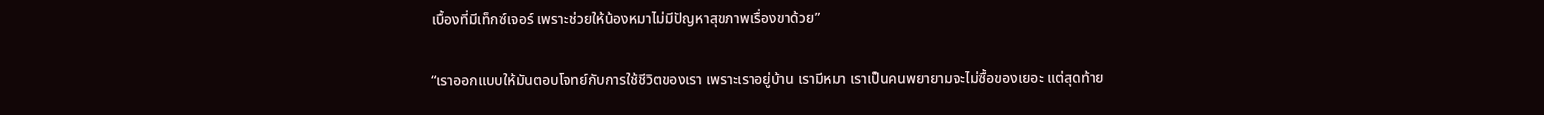เบื้องที่มีเท็กซ์เจอร์ เพราะช่วยให้น้องหมาไม่มีปัญหาสุขภาพเรื่องขาด้วย”

“เราออกแบบให้มันตอบโจทย์กับการใช้ชีวิตของเรา เพราะเราอยู่บ้าน เรามีหมา เราเป็นคนพยายามจะไม่ซื้อของเยอะ แต่สุดท้าย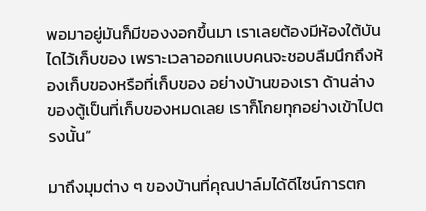พอมาอยู่มันก็มีของงอกขึ้นมา เราเลยต้องมีห้องใต้บันไดไว้เก็บของ เพราะเวลาออกแบบคนจะชอบลืมนึกถึงห้องเก็บของหรือที่เก็บของ อย่างบ้านของเรา ด้านล่างของตู้เป็นที่เก็บของหมดเลย เราก็โกยทุกอย่างเข้าไปตรงนั้น”

มาถึงมุมต่าง ๆ ของบ้านที่คุณปาล์มได้ดีไซน์การตก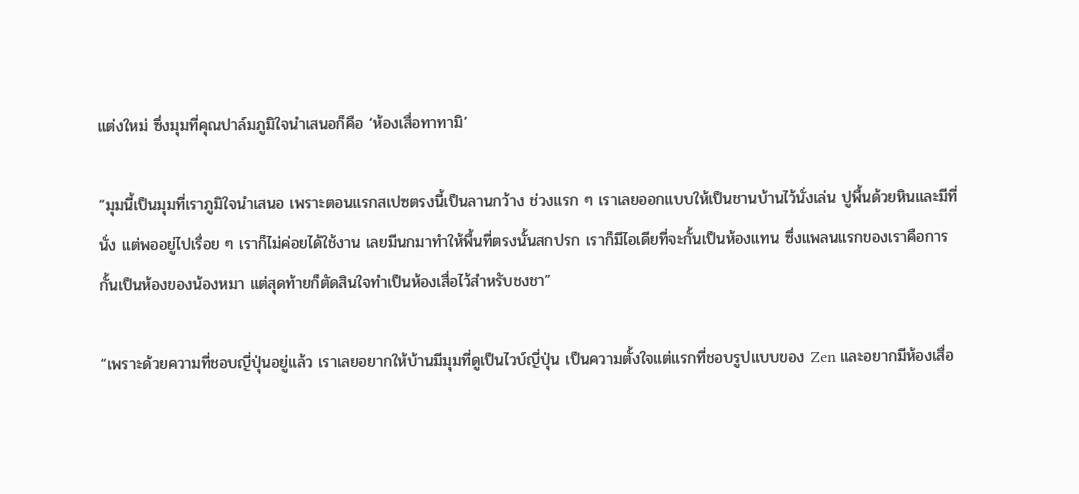แต่งใหม่ ซึ่งมุมที่คุณปาล์มภูมิใจนำเสนอก็คือ ‘ห้องเสื่อทาทามิ’

“มุมนี้เป็นมุมที่เราภูมิใจนำเสนอ เพราะตอนแรกสเปซตรงนี้เป็นลานกว้าง ช่วงแรก ๆ เราเลยออกแบบให้เป็นชานบ้านไว้นั่งเล่น ปูพื้นด้วยหินและมีที่นั่ง แต่พออยู่ไปเรื่อย ๆ เราก็ไม่ค่อยได้ใช้งาน เลยมีนกมาทำให้พื้นที่ตรงนั้นสกปรก เราก็มีไอเดียที่จะกั้นเป็นห้องแทน ซึ่งแพลนแรกของเราคือการกั้นเป็นห้องของน้องหมา แต่สุดท้ายก็ตัดสินใจทำเป็นห้องเสื่อไว้สำหรับชงชา”

“เพราะด้วยความที่ชอบญี่ปุ่นอยู่แล้ว เราเลยอยากให้บ้านมีมุมที่ดูเป็นไวบ์ญี่ปุ่น เป็นความตั้งใจแต่แรกที่ชอบรูปแบบของ Zen และอยากมีห้องเสื่อ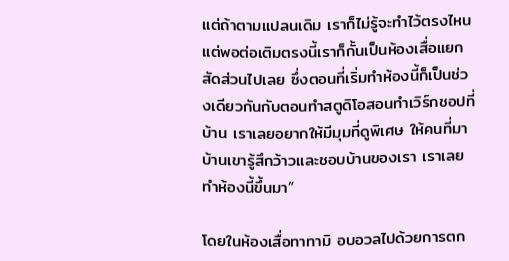แต่ถ้าตามแปลนเดิม เราก็ไม่รู้จะทำไว้ตรงไหน แต่พอต่อเติมตรงนี้เราก็กั้นเป็นห้องเสื่อแยกสัดส่วนไปเลย ซึ่งตอนที่เริ่มทำห้องนี้ก็เป็นช่วงเดียวกันกับตอนทำสตูดิโอสอนทำเวิร์กชอปที่บ้าน เราเลยอยากให้มีมุมที่ดูพิเศษ ให้คนที่มาบ้านเขารู้สึกว้าวและชอบบ้านของเรา เราเลยทำห้องนี้ขึ้นมา”

โดยในห้องเสื่อทาทามิ อบอวลไปด้วยการตก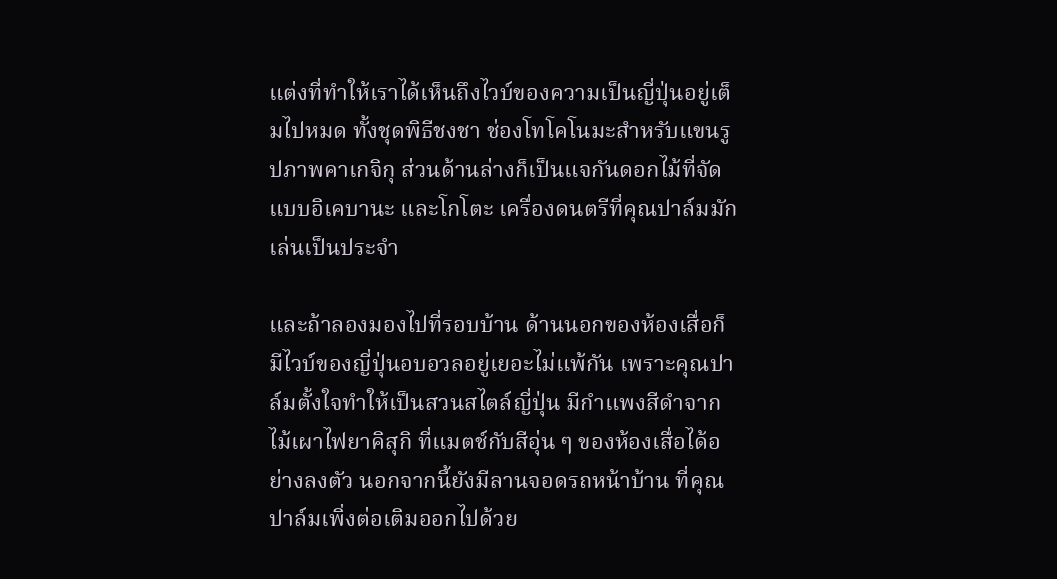แต่งที่ทำให้เราได้เห็นถึงไวบ์ของความเป็นญี่ปุ่นอยู่เต็มไปหมด ทั้งชุดพิธีชงชา ช่องโทโคโนมะสำหรับแขนรูปภาพคาเกจิกุ ส่วนด้านล่างก็เป็นแจกันดอกไม้ที่จัดแบบอิเคบานะ และโกโตะ เครื่องดนตรีที่คุณปาล์มมักเล่นเป็นประจำ

และถ้าลองมองไปที่รอบบ้าน ด้านนอกของห้องเสื่อก็มีไวบ์ของญี่ปุ่นอบอวลอยู่เยอะไม่แพ้กัน เพราะคุณปาล์มตั้งใจทำให้เป็นสวนสไตล์ญี่ปุ่น มีกำแพงสีดำจากไม้เผาไฟยาคิสุกิ ที่แมตช์กับสีอุ่น ๆ ของห้องเสื่อได้อย่างลงตัว นอกจากนี้ยังมีลานจอดรถหน้าบ้าน ที่คุณปาล์มเพิ่งต่อเติมออกไปด้วย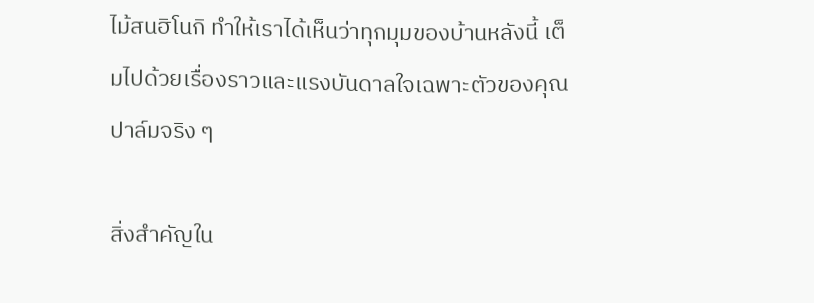ไม้สนฮิโนกิ ทำให้เราได้เห็นว่าทุกมุมของบ้านหลังนี้ เต็มไปด้วยเรื่องราวและแรงบันดาลใจเฉพาะตัวของคุณปาล์มจริง ๆ

สิ่งสำคัญใน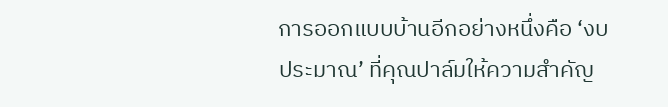การออกแบบบ้านอีกอย่างหนึ่งคือ ‘งบประมาณ’ ที่คุณปาล์มให้ความสำคัญ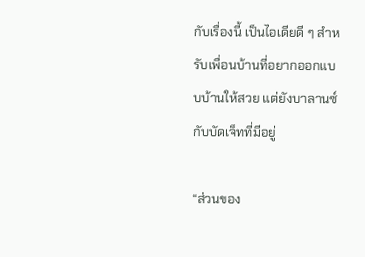กับเรื่องนี้ เป็นไอเดียดี ๆ สำหรับเพื่อนบ้านที่อยากออกแบบบ้านให้สวย แต่ยังบาลานซ์กับบัดเจ็ทที่มีอยู่

“ส่วนของ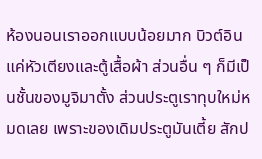ห้องนอนเราออกแบบน้อยมาก บิวต์อินแค่หัวเตียงและตู้เสื้อผ้า ส่วนอื่น ๆ ก็มีเป็นชั้นของมูจิมาตั้ง ส่วนประตูเราทุบใหม่หมดเลย เพราะของเดิมประตูมันเตี้ย สักป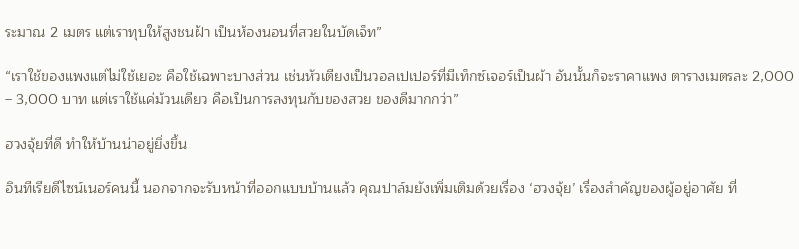ระมาณ 2 เมตร แต่เราทุบให้สูงชนฝ้า เป็นห้องนอนที่สวยในบัดเจ็ท”

“เราใช้ของแพงแต่ไม่ใช้เยอะ คือใช้เฉพาะบางส่วน เช่นหัวเตียงเป็นวอลเปเปอร์ที่มีเท็กซ์เจอร์เป็นผ้า อันนั้นก็จะราคาแพง ตารางเมตรละ 2,000 – 3,000 บาท แต่เราใช้แค่ม้วนเดียว คือเป็นการลงทุนกับของสวย ของดีมากกว่า”

ฮวงจุ้ยที่ดี ทำให้บ้านน่าอยู่ยิ่งขึ้น

อินทีเรียดีไซน์เนอร์คนนี้ นอกจากจะรับหน้าที่ออกแบบบ้านแล้ว คุณปาล์มยังเพิ่มเติมด้วยเรื่อง ‘ฮวงจุ้ย’ เรื่องสำคัญของผู้อยู่อาศัย ที่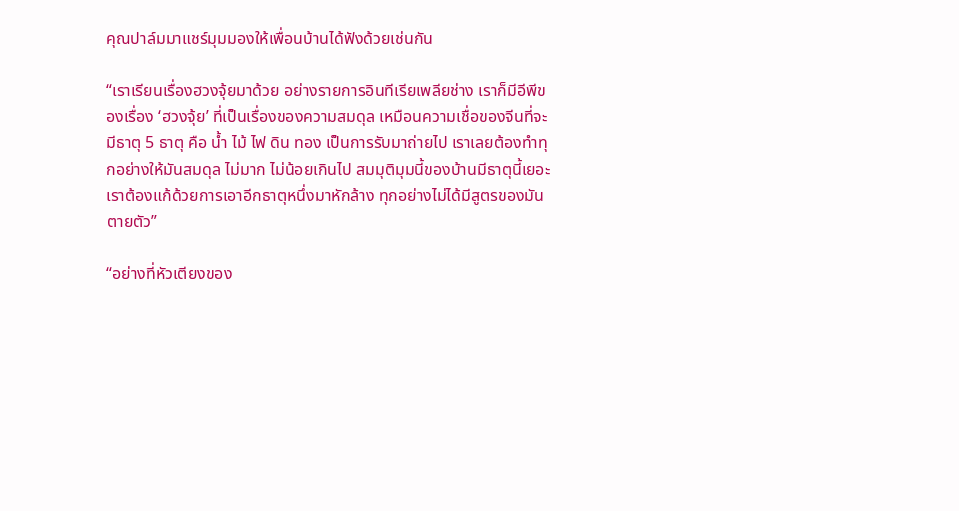คุณปาล์มมาแชร์มุมมองให้เพื่อนบ้านได้ฟังด้วยเช่นกัน

“เราเรียนเรื่องฮวงจุ้ยมาด้วย อย่างรายการอินทีเรียเพลียช่าง เราก็มีอีพีของเรื่อง ‘ฮวงจุ้ย’ ที่เป็นเรื่องของความสมดุล เหมือนความเชื่อของจีนที่จะมีธาตุ 5 ธาตุ คือ น้ำ ไม้ ไฟ ดิน ทอง เป็นการรับมาถ่ายไป เราเลยต้องทำทุกอย่างให้มันสมดุล ไม่มาก ไม่น้อยเกินไป สมมุติมุมนี้ของบ้านมีธาตุนี้เยอะ เราต้องแก้ด้วยการเอาอีกธาตุหนึ่งมาหักล้าง ทุกอย่างไม่ได้มีสูตรของมันตายตัว”

“อย่างที่หัวเตียงของ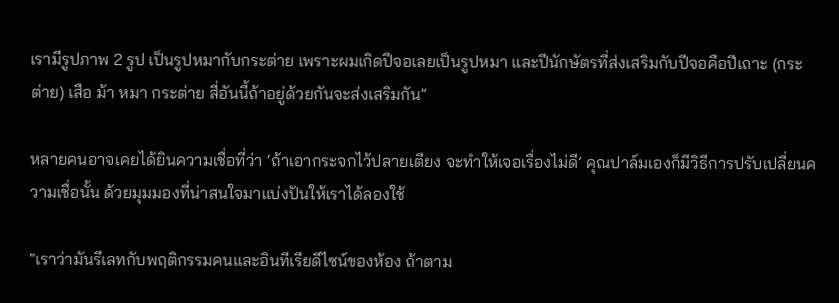เรามีรูปภาพ 2 รูป เป็นรูปหมากับกระต่าย เพราะผมเกิดปีจอเลยเป็นรูปหมา และปีนักษัตรที่ส่งเสริมกับปีจอคือปีเถาะ (กระต่าย) เสือ ม้า หมา กระต่าย สี่อันนี้ถ้าอยู่ด้วยกันจะส่งเสริมกัน”

หลายคนอาจเคยได้ยินความเชื่อที่ว่า ‘ถ้าเอากระจกไว้ปลายเตียง จะทำให้เจอเรื่องไม่ดี’ คุณปาล์มเองก็มีวิธีการปรับเปลี่ยนความเชื่อนั้น ด้วยมุมมองที่น่าสนใจมาแบ่งปันให้เราได้ลองใช้

“เราว่ามันรีเลทกับพฤติกรรมคนและอินทีเรียดีไซน์ของห้อง ถ้าตาม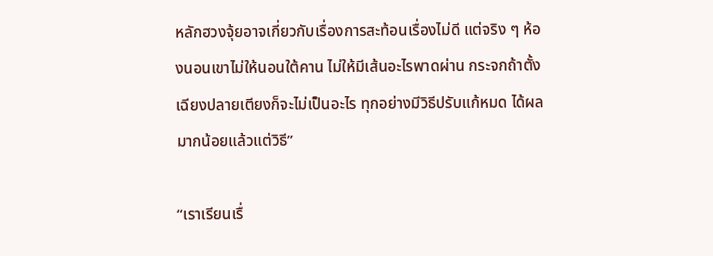หลักฮวงจุ้ยอาจเกี่ยวกับเรื่องการสะท้อนเรื่องไม่ดี แต่จริง ๆ ห้องนอนเขาไม่ให้นอนใต้คาน ไม่ให้มีเส้นอะไรพาดผ่าน กระจกถ้าตั้งเฉียงปลายเตียงก็จะไม่เป็นอะไร ทุกอย่างมีวิธีปรับแก้หมด ได้ผลมากน้อยแล้วแต่วิธี”

“เราเรียนเรื่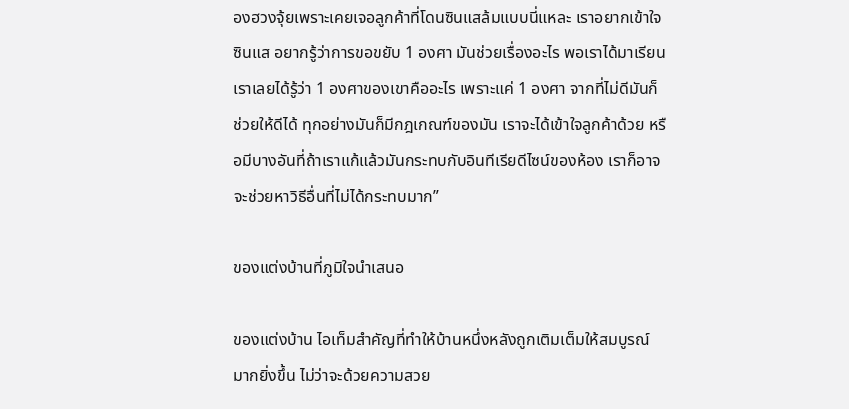องฮวงจุ้ยเพราะเคยเจอลูกค้าที่โดนซินแสล้มแบบนี่แหละ เราอยากเข้าใจซินแส อยากรู้ว่าการขอขยับ 1 องศา มันช่วยเรื่องอะไร พอเราได้มาเรียน เราเลยได้รู้ว่า 1 องศาของเขาคืออะไร เพราะแค่ 1 องศา จากที่ไม่ดีมันก็ช่วยให้ดีได้ ทุกอย่างมันก็มีกฎเกณฑ์ของมัน เราจะได้เข้าใจลูกค้าด้วย หรือมีบางอันที่ถ้าเราแก้แล้วมันกระทบกับอินทีเรียดีไซน์ของห้อง เราก็อาจจะช่วยหาวิธีอื่นที่ไม่ได้กระทบมาก”

ของแต่งบ้านที่ภูมิใจนำเสนอ

ของแต่งบ้าน ไอเท็มสำคัญที่ทำให้บ้านหนึ่งหลังถูกเติมเต็มให้สมบูรณ์มากยิ่งขึ้น ไม่ว่าจะด้วยความสวย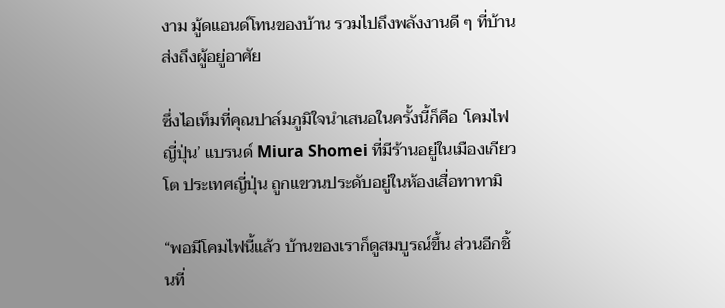งาม มู้ดแอนด์โทนของบ้าน รวมไปถึงพลังงานดี ๆ ที่บ้านส่งถึงผู้อยู่อาศัย

ซึ่งไอเท็มที่คุณปาล์มภูมิใจนำเสนอในครั้งนี้ก็คือ ‘โคมไฟญี่ปุ่น’ แบรนด์ Miura Shomei ที่มีร้านอยู่ในเมืองเกียวโต ประเทศญี่ปุ่น ถูกแขวนประดับอยู่ในห้องเสื่อทาทามิ

“พอมีโคมไฟนี้แล้ว บ้านของเราก็ดูสมบูรณ์ขึ้น ส่วนอีกชิ้นที่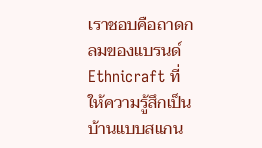เราชอบคือถาดกลมของแบรนด์ Ethnicraft ที่ให้ความรู้สึกเป็นบ้านแบบสแกน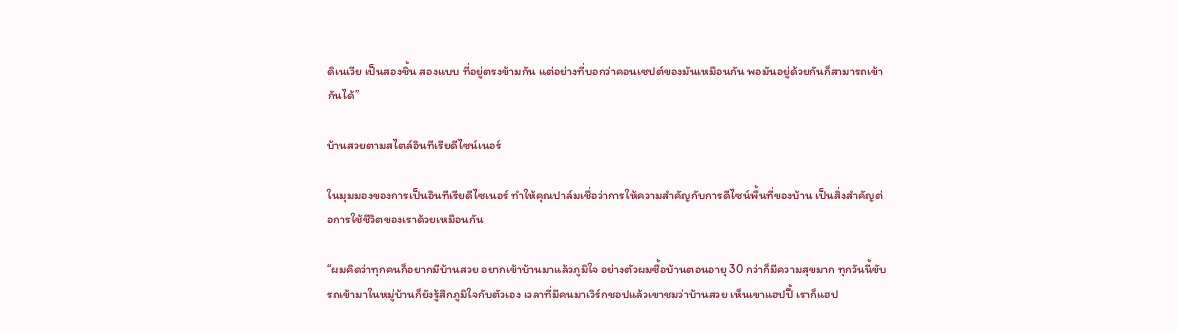ดิเนเวีย เป็นสองชิ้น สองแบบ ที่อยู่ตรงข้ามกัน แต่อย่างที่บอกว่าคอนเซปต์ของมันเหมือนกัน พอมันอยู่ด้วยกันก็สามารถเข้ากันได้”

บ้านสวยตามสไตล์อินทีเรียดีไซน์เนอร์

ในมุมมองของการเป็นอินทีเรียดีไซเนอร์ ทำให้คุณปาล์มเชื่อว่าการให้ความสำคัญกับการดีไซน์พื้นที่ของบ้าน เป็นสิ่งสำคัญต่อการใช้ชีวิตของเราด้วยเหมือนกัน

“ผมคิดว่าทุกคนก็อยากมีบ้านสวย อยากเข้าบ้านมาแล้วภูมิใจ อย่างตัวผมซื้อบ้านตอนอายุ 30 กว่าก็มีความสุขมาก ทุกวันนี้ขับรถเข้ามาในหมู่บ้านก็ยังรู้สึกภูมิใจกับตัวเอง เวลาที่มีคนมาเวิร์กชอปแล้วเขาชมว่าบ้านสวย เห็นเขาแฮปปี้ เราก็แฮป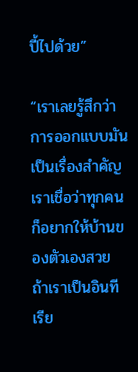ปี้ไปด้วย”

“เราเลยรู้สึกว่าการออกแบบมันเป็นเรื่องสำคัญ เราเชื่อว่าทุกคนก็อยากให้บ้านของตัวเองสวย ถ้าเราเป็นอินทีเรีย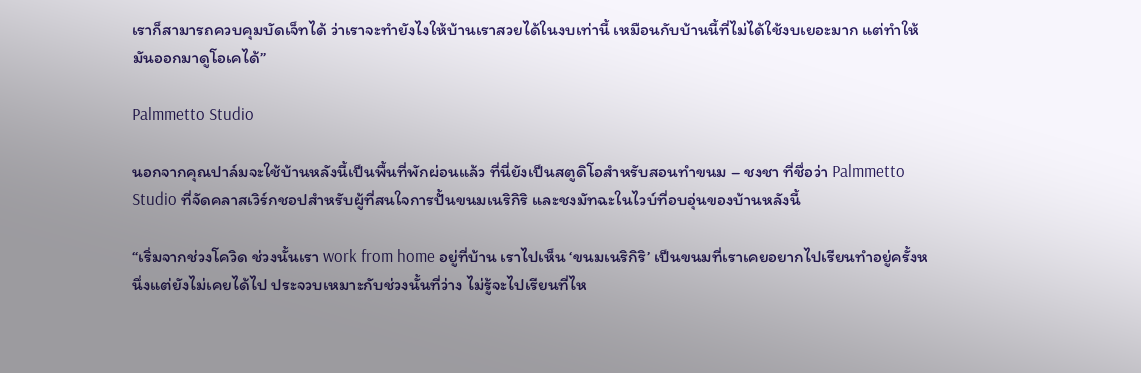เราก็สามารถควบคุมบัดเจ็ทได้ ว่าเราจะทำยังไงให้บ้านเราสวยได้ในงบเท่านี้ เหมือนกับบ้านนี้ที่ไม่ได้ใช้งบเยอะมาก แต่ทำให้มันออกมาดูโอเคได้”

Palmmetto Studio

นอกจากคุณปาล์มจะใช้บ้านหลังนี้เป็นพื้นที่พักผ่อนแล้ว ที่นี่ยังเป็นสตูดิโอสำหรับสอนทำขนม – ชงชา ที่ชื่อว่า Palmmetto Studio ที่จัดคลาสเวิร์กชอปสำหรับผู้ที่สนใจการปั้นขนมเนริกิริ และชงมัทฉะในไวบ์ที่อบอุ่นของบ้านหลังนี้

“เริ่มจากช่วงโควิด ช่วงนั้นเรา work from home อยู่ที่บ้าน เราไปเห็น ‘ขนมเนริกิริ’ เป็นขนมที่เราเคยอยากไปเรียนทำอยู่ครั้งหนึ่งแต่ยังไม่เคยได้ไป ประจวบเหมาะกับช่วงนั้นที่ว่าง ไม่รู้จะไปเรียนที่ไห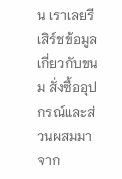น เราเลยรีเสิร์ชข้อมูลเกี่ยวกับขนม สั่งซื้ออุปกรณ์และส่วนผสมมาจาก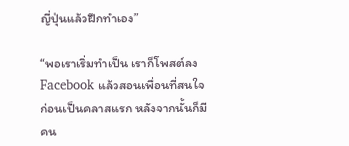ญี่ปุ่นแล้วฝึกทำเอง”

“พอเราเริ่มทำเป็น เราก็โพสต์ลง Facebook แล้วสอนเพื่อนที่สนใจก่อนเป็นคลาสแรก หลังจากนั้นก็มีคน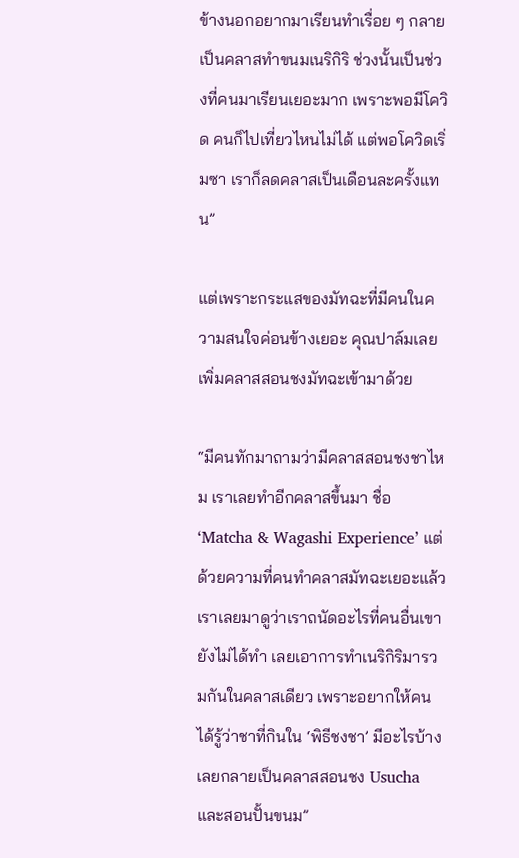ข้างนอกอยากมาเรียนทำเรื่อย ๆ กลายเป็นคลาสทำขนมเนริกิริ ช่วงนั้นเป็นช่วงที่คนมาเรียนเยอะมาก เพราะพอมีโควิด คนก็ไปเที่ยวไหนไม่ได้ แต่พอโควิดเริ่มซา เราก็ลดคลาสเป็นเดือนละครั้งแทน”

แต่เพราะกระแสของมัทฉะที่มีคนในความสนใจค่อนข้างเยอะ คุณปาล์มเลยเพิ่มคลาสสอนชงมัทฉะเข้ามาด้วย

“มีคนทักมาถามว่ามีคลาสสอนชงชาไหม เราเลยทำอีกคลาสขึ้นมา ชื่อ ‘Matcha & Wagashi Experience’ แต่ด้วยความที่คนทำคลาสมัทฉะเยอะแล้ว เราเลยมาดูว่าเราถนัดอะไรที่คนอื่นเขายังไม่ได้ทำ เลยเอาการทำเนริกิริมารวมกันในคลาสเดียว เพราะอยากให้คนได้รู้ว่าชาที่กินใน ‘พิธีชงชา’ มีอะไรบ้าง เลยกลายเป็นคลาสสอนชง Usucha และสอนปั้นขนม”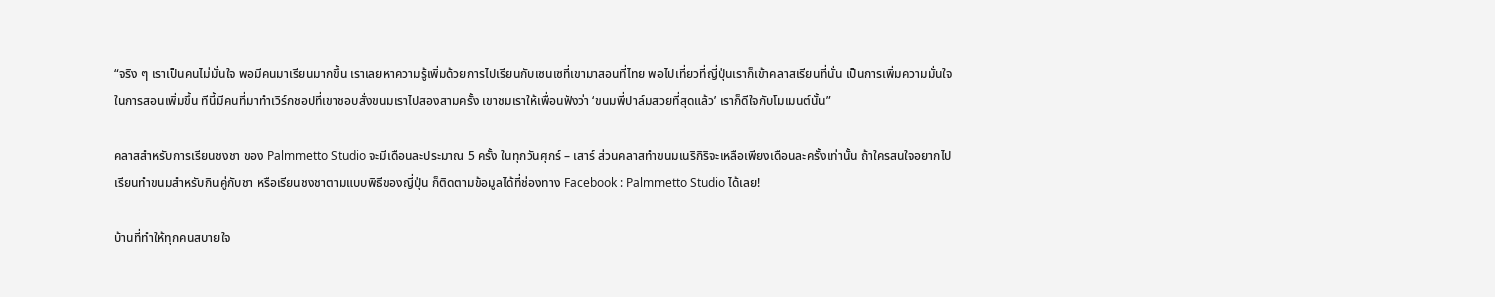“จริง ๆ เราเป็นคนไม่มั่นใจ พอมีคนมาเรียนมากขึ้น เราเลยหาความรู้เพิ่มด้วยการไปเรียนกับเซนเซที่เขามาสอนที่ไทย พอไปเที่ยวที่ญี่ปุ่นเราก็เข้าคลาสเรียนที่นั่น เป็นการเพิ่มความมั่นใจในการสอนเพิ่มขึ้น ทีนี้มีคนที่มาทำเวิร์กชอปที่เขาชอบสั่งขนมเราไปสองสามครั้ง เขาชมเราให้เพื่อนฟังว่า ‘ขนมพี่ปาล์มสวยที่สุดแล้ว’ เราก็ดีใจกับโมเมนต์นั้น”

คลาสสำหรับการเรียนชงชา ของ Palmmetto Studio จะมีเดือนละประมาณ 5 ครั้ง ในทุกวันศุกร์ – เสาร์ ส่วนคลาสทำขนมเนริกิริจะเหลือเพียงเดือนละครั้งเท่านั้น ถ้าใครสนใจอยากไปเรียนทำขนมสำหรับกินคู่กับชา หรือเรียนชงชาตามแบบพิธีของญี่ปุ่น ก็ติดตามข้อมูลได้ที่ช่องทาง Facebook : Palmmetto Studio ได้เลย!

บ้านที่ทำให้ทุกคนสบายใจ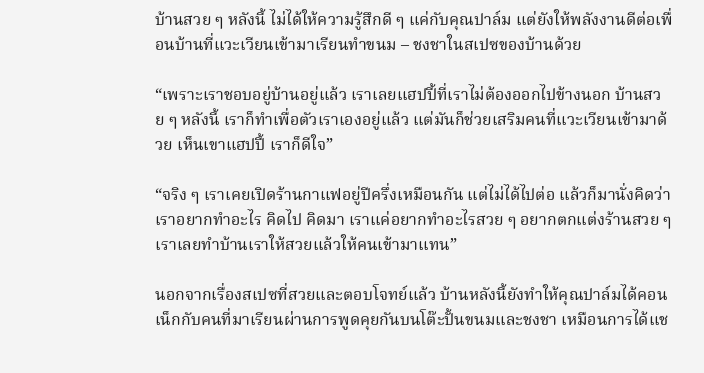บ้านสวย ๆ หลังนี้ ไม่ได้ให้ความรู้สึกดี ๆ แค่กับคุณปาล์ม แต่ยังให้พลังงานดีต่อเพื่อนบ้านที่แวะเวียนเข้ามาเรียนทำขนม – ชงชาในสเปซของบ้านด้วย

“เพราะเราชอบอยู่บ้านอยู่แล้ว เราเลยแฮปปี้ที่เราไม่ต้องออกไปข้างนอก บ้านสวย ๆ หลังนี้ เราก็ทำเพื่อตัวเราเองอยู่แล้ว แต่มันก็ช่วยเสริมคนที่แวะเวียนเข้ามาด้วย เห็นเขาแฮปปี้ เราก็ดีใจ”

“จริง ๆ เราเคยเปิดร้านกาแฟอยู่ปีครึ่งเหมือนกัน แต่ไม่ได้ไปต่อ แล้วก็มานั่งคิดว่าเราอยากทำอะไร คิดไป คิดมา เราแค่อยากทำอะไรสวย ๆ อยากตกแต่งร้านสวย ๆ เราเลยทำบ้านเราให้สวยแล้วให้คนเข้ามาแทน”

นอกจากเรื่องสเปซที่สวยและตอบโจทย์แล้ว บ้านหลังนี้ยังทำให้คุณปาล์มได้คอนเน็กกับคนที่มาเรียนผ่านการพูดคุยกันบนโต๊ะปั้นขนมและชงชา เหมือนการได้แช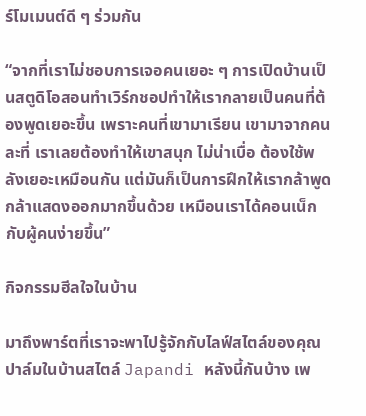ร์โมเมนต์ดี ๆ ร่วมกัน

“จากที่เราไม่ชอบการเจอคนเยอะ ๆ การเปิดบ้านเป็นสตูดิโอสอนทำเวิร์กชอปทำให้เรากลายเป็นคนที่ต้องพูดเยอะขึ้น เพราะคนที่เขามาเรียน เขามาจากคนละที่ เราเลยต้องทำให้เขาสนุก ไม่น่าเบื่อ ต้องใช้พลังเยอะเหมือนกัน แต่มันก็เป็นการฝึกให้เรากล้าพูด กล้าแสดงออกมากขึ้นด้วย เหมือนเราได้คอนเน็กกับผู้คนง่ายขึ้น”

กิจกรรมฮีลใจในบ้าน

มาถึงพาร์ตที่เราจะพาไปรู้จักกับไลฟ์สไตล์ของคุณปาล์มในบ้านสไตล์ Japandi หลังนี้กันบ้าง เพ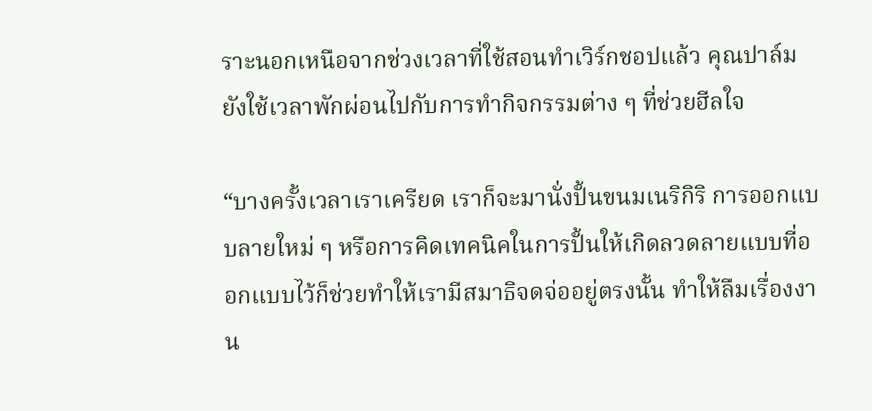ราะนอกเหนือจากช่วงเวลาที่ใช้สอนทำเวิร์กชอปแล้ว คุณปาล์มยังใช้เวลาพักผ่อนไปกับการทำกิจกรรมต่าง ๆ ที่ช่วยฮีลใจ

“บางครั้งเวลาเราเครียด เราก็จะมานั่งปั้นขนมเนริกิริ การออกแบบลายใหม่ ๆ หรือการคิดเทคนิคในการปั้นให้เกิดลวดลายแบบที่ออกแบบไว้ก็ช่วยทำให้เรามีสมาธิจดจ่ออยู่ตรงนั้น ทำให้ลืมเรื่องงาน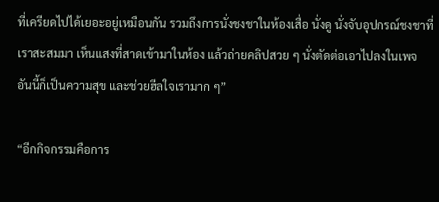ที่เครียดไปได้เยอะอยู่เหมือนกัน รวมถึงการนั่งชงชาในห้องเสื่อ นั่งดู นั่งจับอุปกรณ์ชงชาที่เราสะสมมา เห็นแสงที่สาดเข้ามาในห้อง แล้วถ่ายคลิปสวย ๆ นั่งตัดต่อเอาไปลงในเพจ อันนี้ก็เป็นความสุข และช่วยฮีลใจเรามาก ๆ”

“อีกกิจกรรมคือการ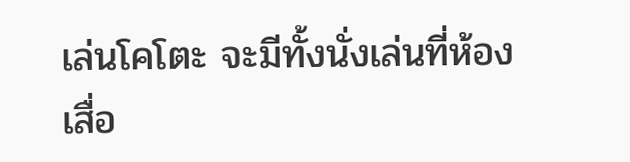เล่นโคโตะ จะมีทั้งนั่งเล่นที่ห้องเสื่อ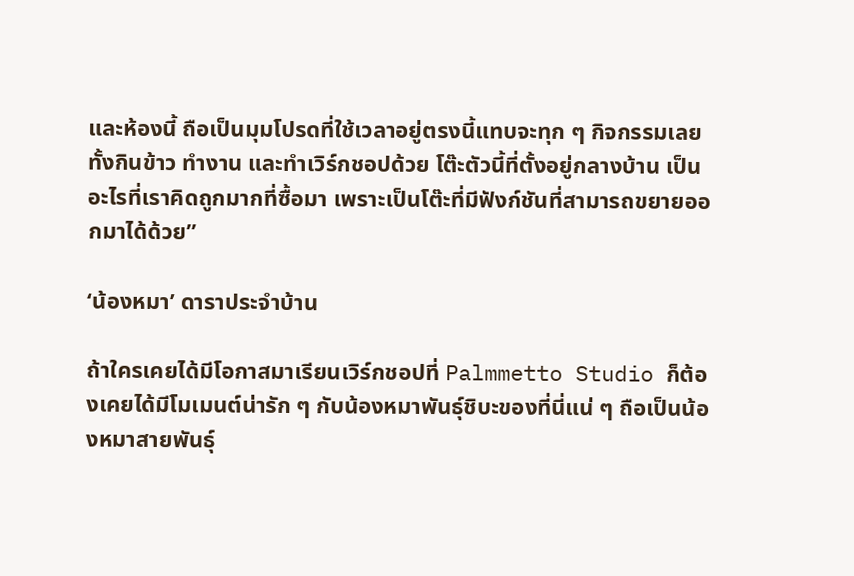และห้องนี้ ถือเป็นมุมโปรดที่ใช้เวลาอยู่ตรงนี้แทบจะทุก ๆ กิจกรรมเลย ทั้งกินข้าว ทำงาน และทำเวิร์กชอปด้วย โต๊ะตัวนี้ที่ตั้งอยู่กลางบ้าน เป็นอะไรที่เราคิดถูกมากที่ซื้อมา เพราะเป็นโต๊ะที่มีฟังก์ชันที่สามารถขยายออกมาได้ด้วย”

‘น้องหมา’ ดาราประจำบ้าน

ถ้าใครเคยได้มีโอกาสมาเรียนเวิร์กชอปที่ Palmmetto Studio ก็ต้องเคยได้มีโมเมนต์น่ารัก ๆ กับน้องหมาพันธ์ุชิบะของที่นี่แน่ ๆ ถือเป็นน้องหมาสายพันธุ์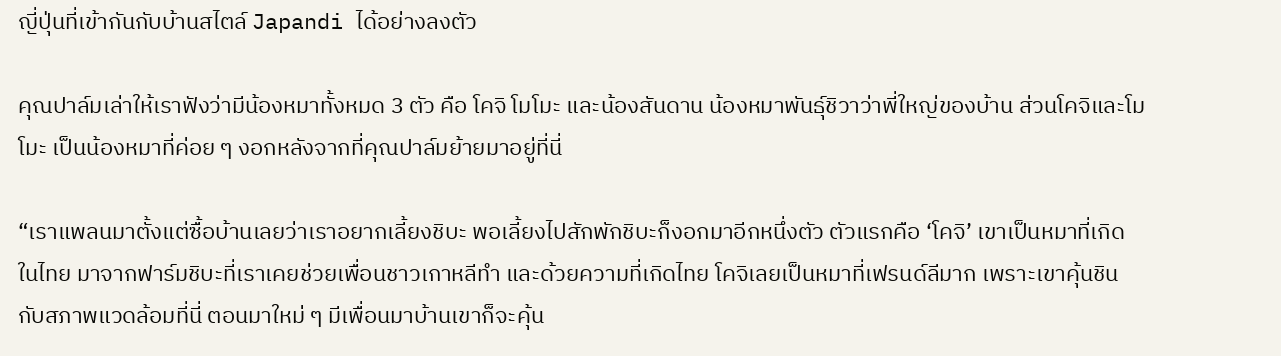ญี่ปุ่นที่เข้ากันกับบ้านสไตล์ Japandi ได้อย่างลงตัว

คุณปาล์มเล่าให้เราฟังว่ามีน้องหมาทั้งหมด 3 ตัว คือ โคจิ โมโมะ และน้องสันดาน น้องหมาพันธุ์ชิวาว่าพี่ใหญ่ของบ้าน ส่วนโคจิและโมโมะ เป็นน้องหมาที่ค่อย ๆ งอกหลังจากที่คุณปาล์มย้ายมาอยู่ที่นี่

“เราแพลนมาตั้งแต่ซื้อบ้านเลยว่าเราอยากเลี้ยงชิบะ พอเลี้ยงไปสักพักชิบะก็งอกมาอีกหนึ่งตัว ตัวแรกคือ ‘โคจิ’ เขาเป็นหมาที่เกิดในไทย มาจากฟาร์มชิบะที่เราเคยช่วยเพื่อนชาวเกาหลีทำ และด้วยความที่เกิดไทย โคจิเลยเป็นหมาที่เฟรนด์ลีมาก เพราะเขาคุ้นชินกับสภาพแวดล้อมที่นี่ ตอนมาใหม่ ๆ มีเพื่อนมาบ้านเขาก็จะคุ้น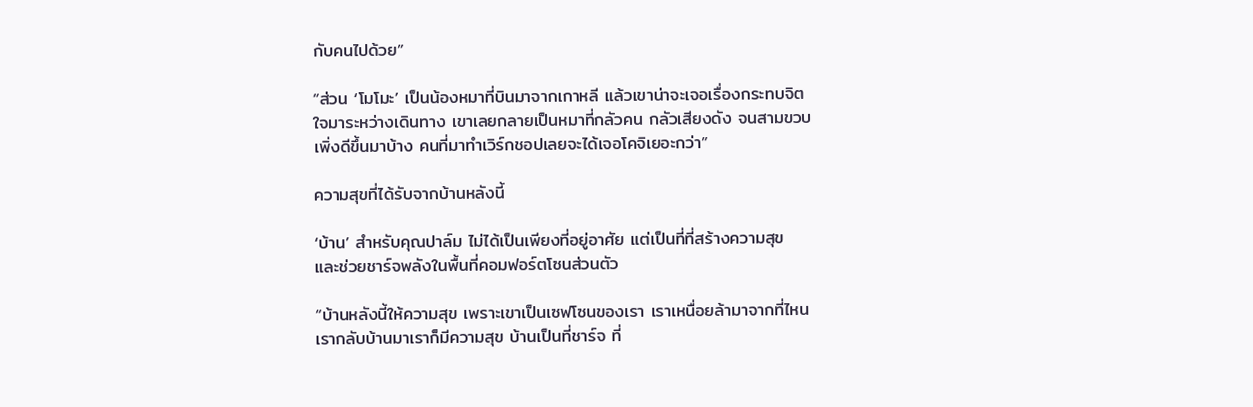กับคนไปด้วย”

“ส่วน ‘โมโมะ’ เป็นน้องหมาที่บินมาจากเกาหลี แล้วเขาน่าจะเจอเรื่องกระทบจิตใจมาระหว่างเดินทาง เขาเลยกลายเป็นหมาที่กลัวคน กลัวเสียงดัง จนสามขวบเพิ่งดีขึ้นมาบ้าง คนที่มาทำเวิร์กชอปเลยจะได้เจอโคจิเยอะกว่า”

ความสุขที่ได้รับจากบ้านหลังนี้

‘บ้าน’ สำหรับคุณปาล์ม ไม่ได้เป็นเพียงที่อยู่อาศัย แต่เป็นที่ที่สร้างความสุข และช่วยชาร์จพลังในพื้นที่คอมฟอร์ตโซนส่วนตัว

“บ้านหลังนี้ให้ความสุข เพราะเขาเป็นเซฟโซนของเรา เราเหนื่อยล้ามาจากที่ไหน เรากลับบ้านมาเราก็มีความสุข บ้านเป็นที่ชาร์จ ที่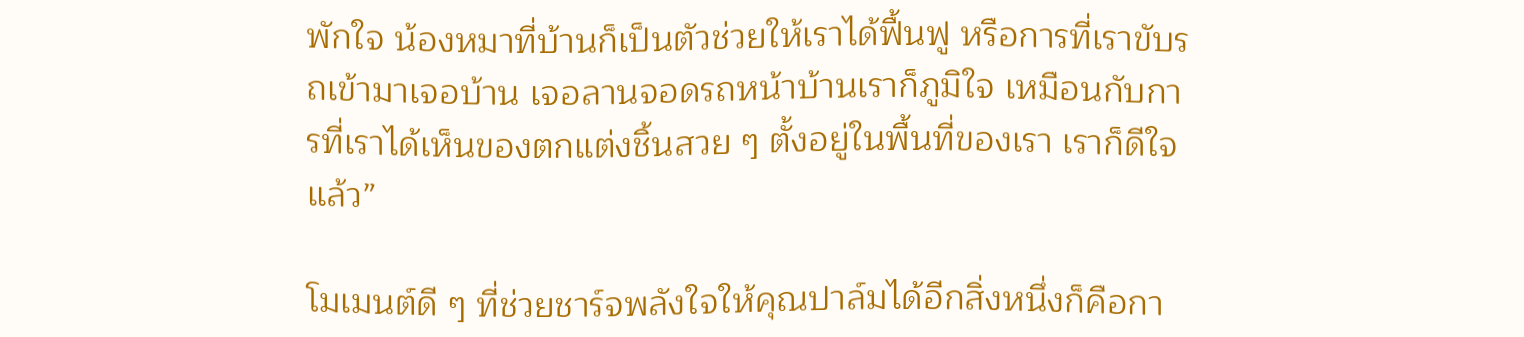พักใจ น้องหมาที่บ้านก็เป็นตัวช่วยให้เราได้ฟื้นฟู หรือการที่เราขับรถเข้ามาเจอบ้าน เจอลานจอดรถหน้าบ้านเราก็ภูมิใจ เหมือนกับการที่เราได้เห็นของตกแต่งชิ้นสวย ๆ ตั้งอยู่ในพื้นที่ของเรา เราก็ดีใจแล้ว”

โมเมนต์ดี ๆ ที่ช่วยชาร์จพลังใจให้คุณปาล์มได้อีกสิ่งหนึ่งก็คือกา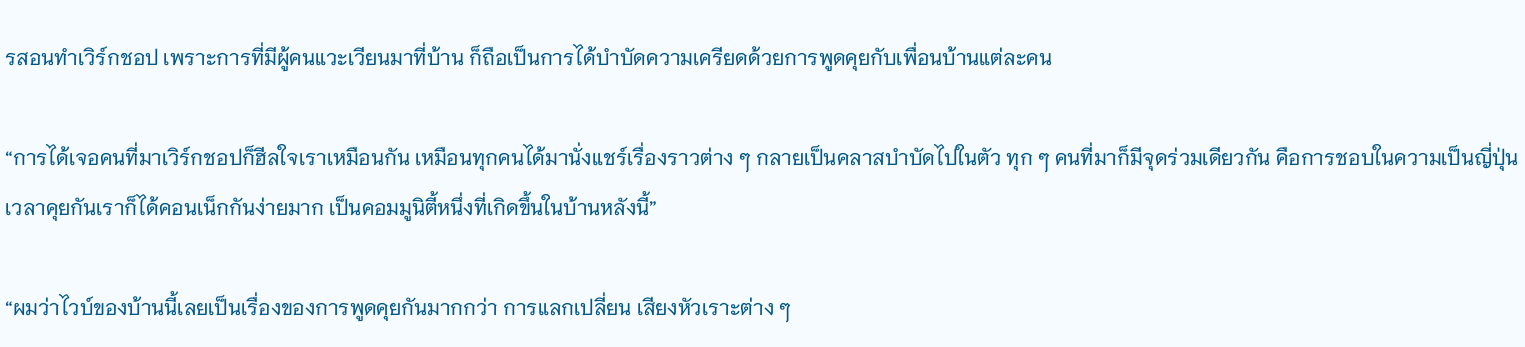รสอนทำเวิร์กชอป เพราะการที่มีผู้คนแวะเวียนมาที่บ้าน ก็ถือเป็นการได้บำบัดความเครียดด้วยการพูดคุยกับเพื่อนบ้านแต่ละคน

“การได้เจอคนที่มาเวิร์กชอปก็ฮีลใจเราเหมือนกัน เหมือนทุกคนได้มานั่งแชร์เรื่องราวต่าง ๆ กลายเป็นคลาสบำบัดไปในตัว ทุก ๆ คนที่มาก็มีจุดร่วมเดียวกัน คือการชอบในความเป็นญี่ปุ่น เวลาคุยกันเราก็ได้คอนเน็กกันง่ายมาก เป็นคอมมูนิตี้หนึ่งที่เกิดขึ้นในบ้านหลังนี้”

“ผมว่าไวบ์ของบ้านนี้เลยเป็นเรื่องของการพูดคุยกันมากกว่า การแลกเปลี่ยน เสียงหัวเราะต่าง ๆ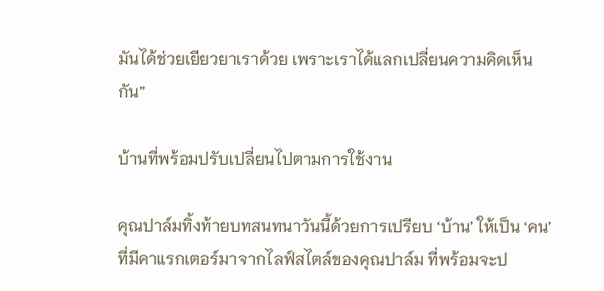มันได้ช่วยเยียวยาเราด้วย เพราะเราได้แลกเปลี่ยนความคิดเห็นกัน”

บ้านที่พร้อมปรับเปลี่ยนไปตามการใช้งาน

คุณปาล์มทิ้งท้ายบทสนทนาวันนี้ด้วยการเปรียบ ‘บ้าน’ ให้เป็น ‘คน’ ที่มีคาแรกเตอร์มาจากไลฟ์สไตล์ของคุณปาล์ม ที่พร้อมจะป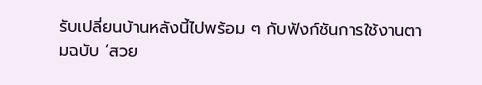รับเปลี่ยนบ้านหลังนี้ไปพร้อม ๆ กับฟังก์ชันการใช้งานตามฉบับ ‘สวย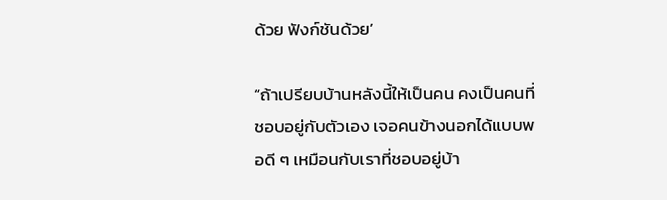ด้วย ฟังก์ชันด้วย’

“ถ้าเปรียบบ้านหลังนี้ให้เป็นคน คงเป็นคนที่ชอบอยู่กับตัวเอง เจอคนข้างนอกได้แบบพอดี ๆ เหมือนกับเราที่ชอบอยู่บ้า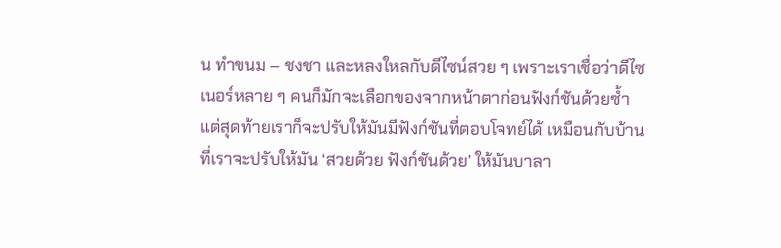น ทำขนม – ชงชา และหลงใหลกับดีไซน์สวย ๆ เพราะเราเชื่อว่าดีไซเนอร์หลาย ๆ คนก็มักจะเลือกของจากหน้าตาก่อนฟังก์ชันด้วยซ้ำ แต่สุดท้ายเราก็จะปรับให้มันมีฟังก์ชันที่ตอบโจทย์ได้ เหมือนกับบ้านที่เราจะปรับให้มัน ‘สวยด้วย ฟังก์ชันด้วย’ ให้มันบาลา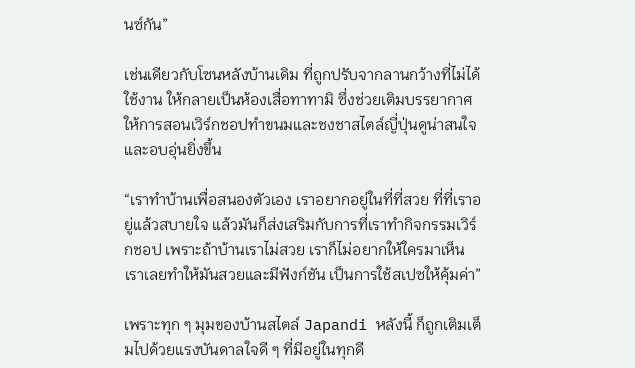นซ์กัน”

เช่นเดียวกับโซนหลังบ้านเดิม ที่ถูกปรับจากลานกว้างที่ไม่ได้ใช้งาน ให้กลายเป็นห้องเสื่อทาทามิ ซึ่งช่วยเติมบรรยากาศให้การสอนเวิร์กชอปทำขนมและชงชาสไตล์ญี่ปุ่นดูน่าสนใจและอบอุ่นยิ่งขึ้น

“เราทำบ้านเพื่อสนองตัวเอง เราอยากอยู่ในที่ที่สวย ที่ที่เราอยู่แล้วสบายใจ แล้วมันก็ส่งเสริมกับการที่เราทำกิจกรรมเวิร์กชอป เพราะถ้าบ้านเราไม่สวย เราก็ไม่อยากให้ใครมาเห็น เราเลยทำให้มันสวยและมีฟังก์ชัน เป็นการใช้สเปซให้คุ้มค่า”

เพราะทุก ๆ มุมของบ้านสไตล์ Japandi หลังนี้ ก็ถูกเติมเต็มไปด้วยแรงบันดาลใจดี ๆ ที่มีอยู่ในทุกดี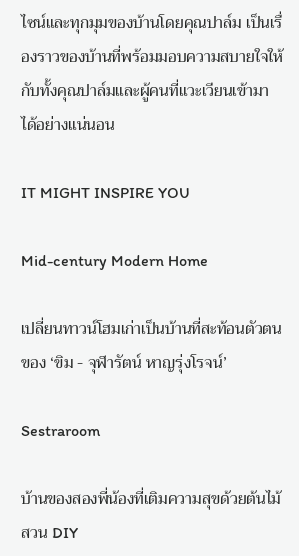ไซน์และทุกมุมของบ้านโดยคุณปาล์ม เป็นเรื่องราวของบ้านที่พร้อมมอบความสบายใจให้กับทั้งคุณปาล์มและผู้คนที่แวะเวียนเข้ามาได้อย่างแน่นอน

IT MIGHT INSPIRE YOU

Mid-century Modern Home

เปลี่ยนทาวน์โฮมเก่าเป็นบ้านที่สะท้อนตัวตนของ ‘ขิม - จุฬารัตน์ หาญรุ่งโรจน์’

Sestraroom

บ้านของสองพี่น้องที่เติมความสุขด้วยต้นไม้ สวน DIY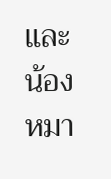และน้องหมา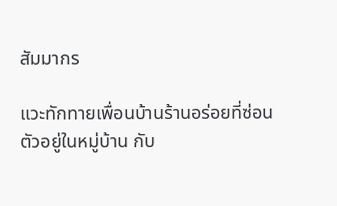สัมมากร

แวะทักทายเพื่อนบ้านร้านอร่อยที่ซ่อนตัวอยู่ในหมู่บ้าน กับ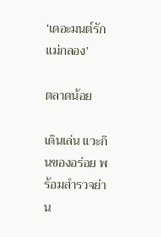‘เดอะมนต์รักแม่กลอง’

ตลาดน้อย

เดินเล่น แวะกินของอร่อย พร้อมสำรวจย่าน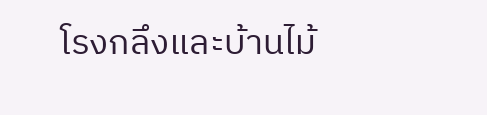โรงกลึงและบ้านไม้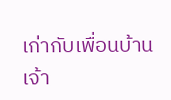เก่ากับเพื่อนบ้านเจ้า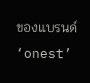ของแบรนด์ ‘onest’